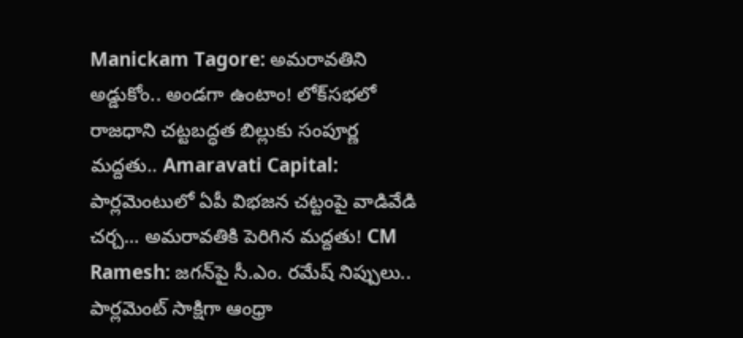Manickam Tagore: అమరావతిని అడ్డుకోం.. అండగా ఉంటాం! లోక్‌సభలో రాజధాని చట్టబద్ధత బిల్లుకు సంపూర్ణ మద్దతు.. Amaravati Capital: పార్లమెంటులో ఏపీ విభజన చట్టంపై వాడివేడి చర్చ... అమరావతికి పెరిగిన మద్దతు! CM Ramesh: జగన్‌పై సీ.ఎం. రమేష్ నిప్పులు.. పార్లమెంట్ సాక్షిగా ఆంధ్రా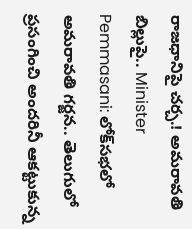రాజధానిపై చర్చ.! అమరావతి బిల్లుపై.. Minister Pemmasani: లోక్‌సభలో అమరావతి గర్జన.. తెలుగులో ప్రసంగించి అందరినీ ఆకట్టుకున్న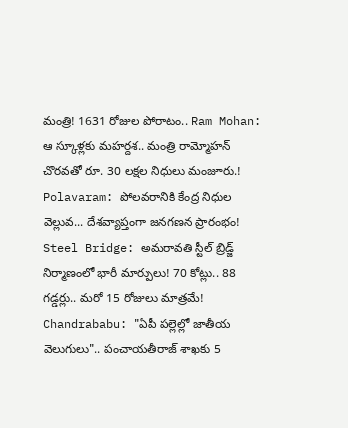మంత్రి! 1631 రోజుల పోరాటం.. Ram Mohan: ఆ స్కూళ్లకు మహర్దశ.. మంత్రి రామ్మోహన్ చొరవతో రూ. 30 లక్షల నిధులు మంజూరు.! Polavaram: పోలవరానికి కేంద్ర నిధుల వెల్లువ... దేశవ్యాప్తంగా జనగణన ప్రారంభం! Steel Bridge: అమరావతి స్టీల్ బ్రిడ్జ్ నిర్మాణంలో భారీ మార్పులు! 70 కోట్లు.. 88 గడ్డర్లు.. మరో 15 రోజులు మాత్రమే! Chandrababu: "ఏపీ పల్లెల్లో జాతీయ వెలుగులు".. పంచాయతీరాజ్ శాఖకు 5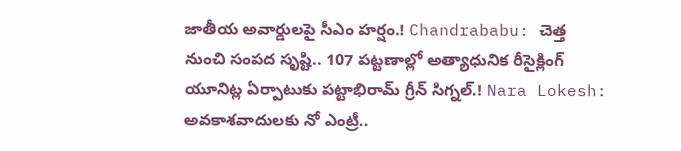జాతీయ అవార్డులపై సీఎం హర్షం.! Chandrababu: చెత్త నుంచి సంపద సృష్టి.. 107 పట్టణాల్లో అత్యాధునిక రీసైక్లింగ్ యూనిట్ల ఏర్పాటుకు పట్టాభిరామ్ గ్రీన్ సిగ్నల్.! Nara Lokesh: అవకాశవాదులకు నో ఎంట్రీ..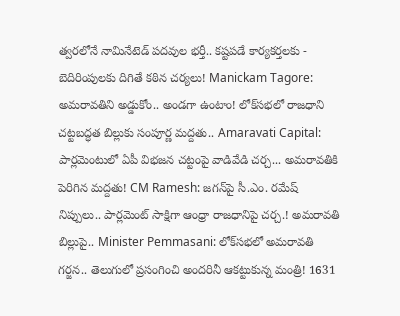త్వరలోనే నామినేటెడ్ పదవుల భర్తీ.. కష్టపడే కార్యకర్తలకు - బెదిరింపులకు దిగితే కఠిన చర్యలు! Manickam Tagore: అమరావతిని అడ్డుకోం.. అండగా ఉంటాం! లోక్‌సభలో రాజధాని చట్టబద్ధత బిల్లుకు సంపూర్ణ మద్దతు.. Amaravati Capital: పార్లమెంటులో ఏపీ విభజన చట్టంపై వాడివేడి చర్చ... అమరావతికి పెరిగిన మద్దతు! CM Ramesh: జగన్‌పై సీ.ఎం. రమేష్ నిప్పులు.. పార్లమెంట్ సాక్షిగా ఆంధ్రా రాజధానిపై చర్చ.! అమరావతి బిల్లుపై.. Minister Pemmasani: లోక్‌సభలో అమరావతి గర్జన.. తెలుగులో ప్రసంగించి అందరినీ ఆకట్టుకున్న మంత్రి! 1631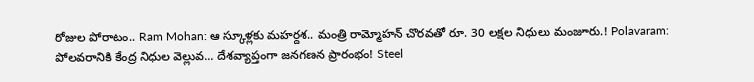రోజుల పోరాటం.. Ram Mohan: ఆ స్కూళ్లకు మహర్దశ.. మంత్రి రామ్మోహన్ చొరవతో రూ. 30 లక్షల నిధులు మంజూరు.! Polavaram: పోలవరానికి కేంద్ర నిధుల వెల్లువ... దేశవ్యాప్తంగా జనగణన ప్రారంభం! Steel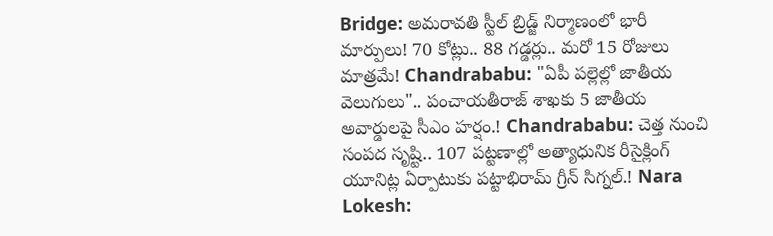Bridge: అమరావతి స్టీల్ బ్రిడ్జ్ నిర్మాణంలో భారీ మార్పులు! 70 కోట్లు.. 88 గడ్డర్లు.. మరో 15 రోజులు మాత్రమే! Chandrababu: "ఏపీ పల్లెల్లో జాతీయ వెలుగులు".. పంచాయతీరాజ్ శాఖకు 5 జాతీయ అవార్డులపై సీఎం హర్షం.! Chandrababu: చెత్త నుంచి సంపద సృష్టి.. 107 పట్టణాల్లో అత్యాధునిక రీసైక్లింగ్ యూనిట్ల ఏర్పాటుకు పట్టాభిరామ్ గ్రీన్ సిగ్నల్.! Nara Lokesh: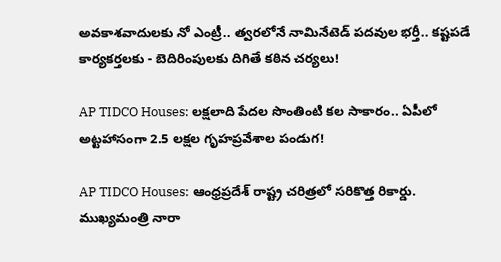అవకాశవాదులకు నో ఎంట్రీ.. త్వరలోనే నామినేటెడ్ పదవుల భర్తీ.. కష్టపడే కార్యకర్తలకు - బెదిరింపులకు దిగితే కఠిన చర్యలు!

AP TIDCO Houses: లక్షలాది పేదల సొంతింటి కల సాకారం.. ఏపీలో అట్టహాసంగా 2.5 లక్షల గృహప్రవేశాల పండుగ!

AP TIDCO Houses: ఆంధ్రప్రదేశ్ రాష్ట్ర చరిత్రలో సరికొత్త రికార్డు. ముఖ్యమంత్రి నారా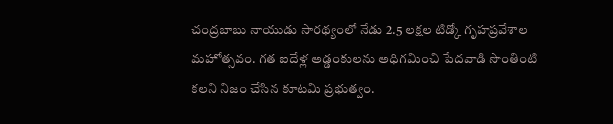చంద్రబాబు నాయుడు సారథ్యంలో నేడు 2.5 లక్షల టిడ్కో గృహప్రవేశాల మహోత్సవం. గత ఐదేళ్ల అడ్డంకులను అధిగమించి పేదవాడి సొంతింటి కలని నిజం చేసిన కూటమి ప్రభుత్వం.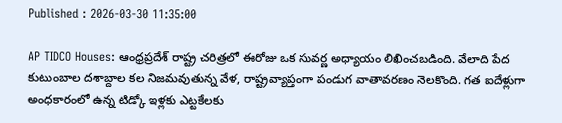Published : 2026-03-30 11:35:00

AP TIDCO Houses: ఆంధ్రప్రదేశ్ రాష్ట్ర చరిత్రలో ఈరోజు ఒక సువర్ణ అధ్యాయం లిఖించబడింది. వేలాది పేద కుటుంబాల దశాబ్దాల కల నిజమవుతున్న వేళ, రాష్ట్రవ్యాప్తంగా పండుగ వాతావరణం నెలకొంది. గత ఐదేళ్లుగా అంధకారంలో ఉన్న టిడ్కో ఇళ్లకు ఎట్టకేలకు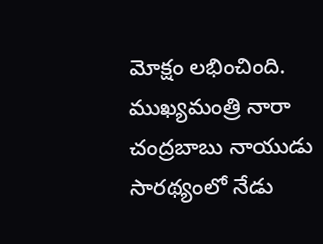మోక్షం లభించింది. ముఖ్యమంత్రి నారా చంద్రబాబు నాయుడు సారథ్యంలో నేడు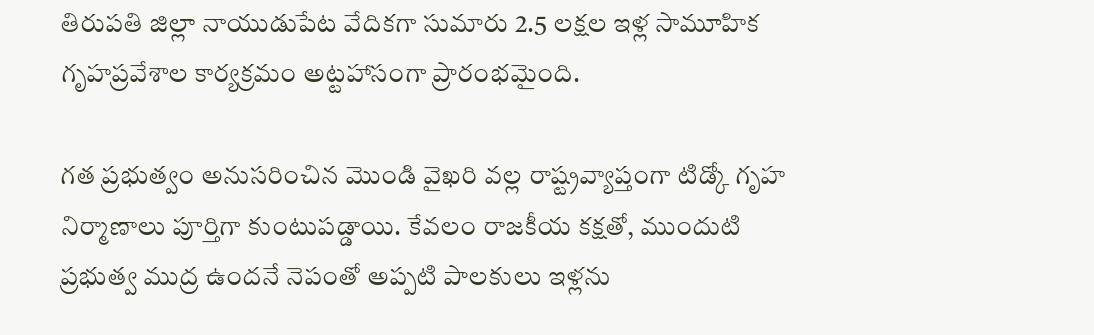తిరుపతి జిల్లా నాయుడుపేట వేదికగా సుమారు 2.5 లక్షల ఇళ్ల సామూహిక గృహప్రవేశాల కార్యక్రమం అట్టహాసంగా ప్రారంభమైంది.

గత ప్రభుత్వం అనుసరించిన మొండి వైఖరి వల్ల రాష్ట్రవ్యాప్తంగా టిడ్కో గృహ నిర్మాణాలు పూర్తిగా కుంటుపడ్డాయి. కేవలం రాజకీయ కక్షతో, ముందుటి ప్రభుత్వ ముద్ర ఉందనే నెపంతో అప్పటి పాలకులు ఇళ్లను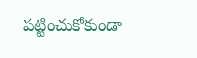పట్టించుకోకుండా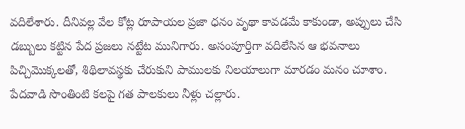వదిలేశారు. దీనివల్ల వేల కోట్ల రూపాయల ప్రజా ధనం వృథా కావడమే కాకుండా, అప్పులు చేసి డబ్బులు కట్టిన పేద ప్రజలు నట్టేట మునిగారు. అసంపూర్తిగా వదిలేసిన ఆ భవనాలు పిచ్చిమొక్కలతో, శిథిలావస్థకు చేరుకుని పాములకు నిలయాలుగా మారడం మనం చూశాం. పేదవాడి సొంతింటి కలపై గత పాలకులు నీళ్లు చల్లారు.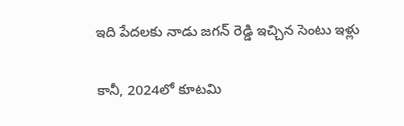ఇది పేదలకు నాడు జగన్ రెడ్డి ఇచ్చిన సెంటు ఇళ్లు

కానీ, 2024లో కూటమి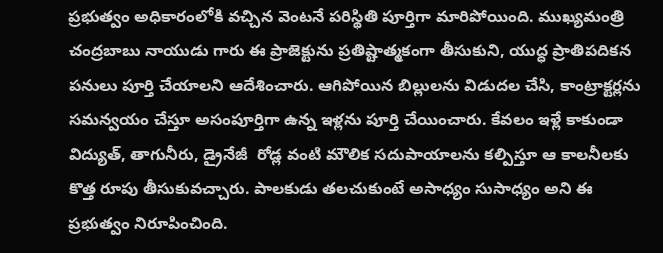ప్రభుత్వం అధికారంలోకి వచ్చిన వెంటనే పరిస్థితి పూర్తిగా మారిపోయింది. ముఖ్యమంత్రి చంద్రబాబు నాయుడు గారు ఈ ప్రాజెక్టును ప్రతిష్టాత్మకంగా తీసుకుని, యుద్ధ ప్రాతిపదికన పనులు పూర్తి చేయాలని ఆదేశించారు. ఆగిపోయిన బిల్లులను విడుదల చేసి, కాంట్రాక్టర్లను సమన్వయం చేస్తూ అసంపూర్తిగా ఉన్న ఇళ్లను పూర్తి చేయించారు. కేవలం ఇళ్లే కాకుండా విద్యుత్, తాగునీరు, డ్రైనేజీ  రోడ్ల వంటి మౌలిక సదుపాయాలను కల్పిస్తూ ఆ కాలనీలకు కొత్త రూపు తీసుకువచ్చారు. పాలకుడు తలచుకుంటే అసాధ్యం సుసాధ్యం అని ఈ ప్రభుత్వం నిరూపించింది.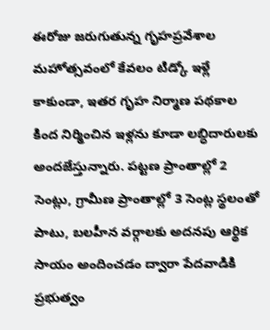ఈరోజు జరుగుతున్న గృహప్రవేశాల మహోత్సవంలో కేవలం టిడ్కో ఇళ్లే కాకుండా, ఇతర గృహ నిర్మాణ పథకాల కింద నిర్మించిన ఇళ్లను కూడా లబ్ధిదారులకు అందజేస్తున్నారు. పట్టణ ప్రాంతాల్లో 2 సెంట్లు, గ్రామీణ ప్రాంతాల్లో 3 సెంట్ల స్థలంతో పాటు, బలహీన వర్గాలకు అదనపు ఆర్థిక సాయం అందించడం ద్వారా పేదవాడికి ప్రభుత్వం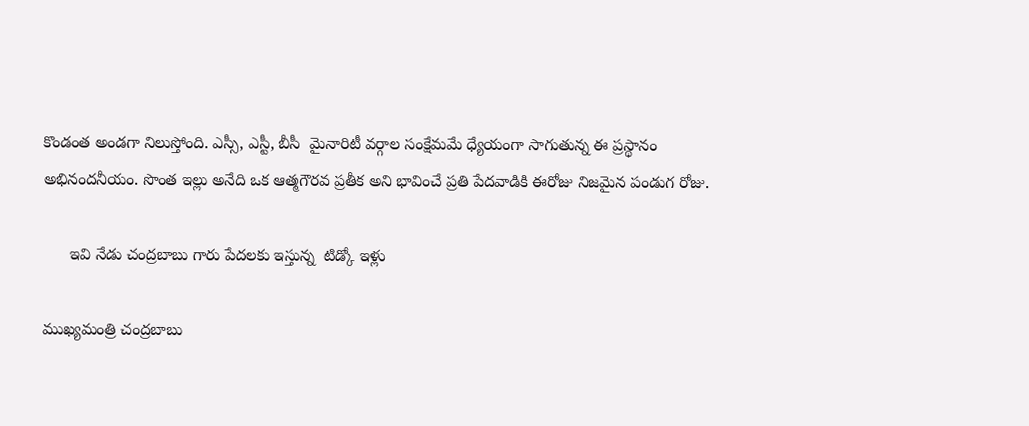కొండంత అండగా నిలుస్తోంది. ఎస్సీ, ఎస్టీ, బీసీ  మైనారిటీ వర్గాల సంక్షేమమే ధ్యేయంగా సాగుతున్న ఈ ప్రస్థానం అభినందనీయం. సొంత ఇల్లు అనేది ఒక ఆత్మగౌరవ ప్రతీక అని భావించే ప్రతి పేదవాడికి ఈరోజు నిజమైన పండుగ రోజు.

      ఇవి నేడు చంద్రబాబు గారు పేదలకు ఇస్తున్న  టిడ్కో ఇళ్లు

ముఖ్యమంత్రి చంద్రబాబు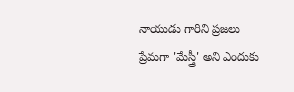నాయుడు గారిని ప్రజలు ప్రేమగా 'మేస్త్రీ' అని ఎందుకు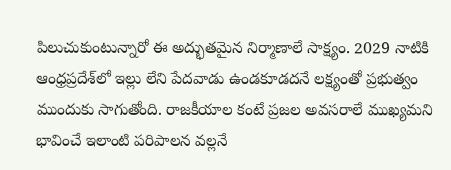పిలుచుకుంటున్నారో ఈ అద్భుతమైన నిర్మాణాలే సాక్ష్యం. 2029 నాటికి ఆంధ్రప్రదేశ్‌లో ఇల్లు లేని పేదవాడు ఉండకూడదనే లక్ష్యంతో ప్రభుత్వం ముందుకు సాగుతోంది. రాజకీయాల కంటే ప్రజల అవసరాలే ముఖ్యమని భావించే ఇలాంటి పరిపాలన వల్లనే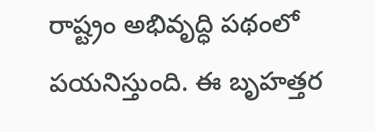రాష్ట్రం అభివృద్ధి పథంలో పయనిస్తుంది. ఈ బృహత్తర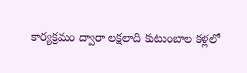కార్యక్రమం ద్వారా లక్షలాది కుటుంబాల కళ్లలో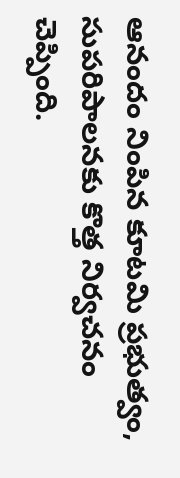ఆనందం నింపిన కూటమి ప్రభుత్వం, సుపరిపాలనకు కొత్త నిర్వచనం చెప్పింది.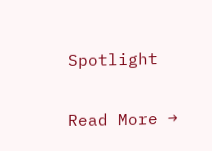Spotlight

Read More →